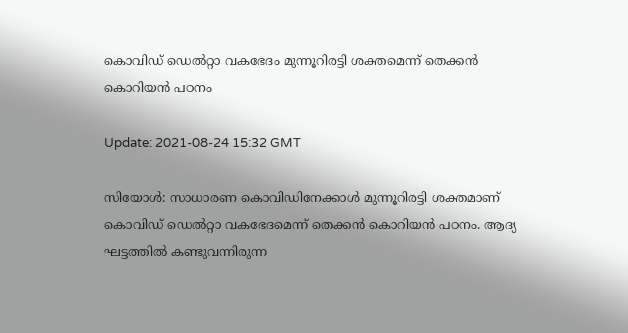കൊവിഡ് ഡെല്‍റ്റാ വകഭേദം മുന്നൂറിരട്ടി ശക്തമെന്ന് തെക്കന്‍ കൊറിയന്‍ പഠനം

Update: 2021-08-24 15:32 GMT

സിയോള്‍: സാധാരണ കൊവിഡിനേക്കാള്‍ മുന്നൂറിരട്ടി ശക്തമാണ് കൊവിഡ് ഡെല്‍റ്റാ വകഭേദമെന്ന് തെക്കന്‍ കൊറിയന്‍ പഠനം. ആദ്യ ഘട്ടത്തില്‍ കണ്ടുവന്നിരുന്ന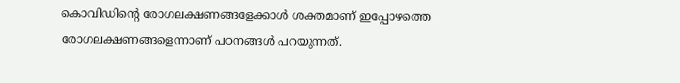കൊവിഡിന്റെ രോഗലക്ഷണങ്ങളേക്കാള്‍ ശക്തമാണ് ഇപ്പോഴത്തെ രോഗലക്ഷണങ്ങളെന്നാണ് പഠനങ്ങള്‍ പറയുന്നത്.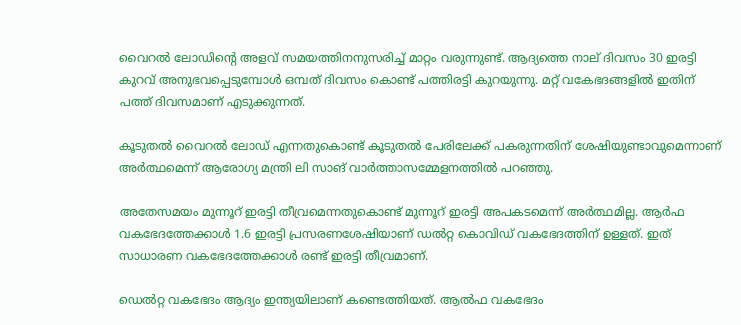വൈറല്‍ ലോഡിന്റെ അളവ് സമയത്തിനനുസരിച്ച് മാറ്റം വരുന്നുണ്ട്. ആദ്യത്തെ നാല് ദിവസം 30 ഇരട്ടി കുറവ് അനുഭവപ്പെടുമ്പോള്‍ ഒമ്പത് ദിവസം കൊണ്ട് പത്തിരട്ടി കുറയുന്നു. മറ്റ് വകേഭദങ്ങളില്‍ ഇതിന് പത്ത് ദിവസമാണ് എടുക്കുന്നത്.

കൂടുതല്‍ വൈറല്‍ ലോഡ് എന്നതുകൊണ്ട് കൂടുതല്‍ പേരിലേക്ക് പകരുന്നതിന് ശേഷിയുണ്ടാവുമെന്നാണ് അര്‍ത്ഥമെന്ന് ആരോഗ്യ മന്ത്രി ലി സാങ് വാര്‍ത്താസമ്മേളനത്തില്‍ പറഞ്ഞു.

അതേസമയം മുന്നൂറ് ഇരട്ടി തീവ്രമെന്നതുകൊണ്ട് മുന്നൂറ് ഇരട്ടി അപകടമെന്ന് അര്‍ത്ഥമില്ല. ആര്‍ഫ വകഭേദത്തേക്കാള്‍ 1.6 ഇരട്ടി പ്രസരണശേഷിയാണ് ഡല്‍റ്റ കൊവിഡ് വകഭേദത്തിന് ഉള്ളത്. ഇത് സാധാരണ വകഭേദത്തേക്കാള്‍ രണ്ട് ഇരട്ടി തീവ്രമാണ്.

ഡെല്‍റ്റ വകഭേദം ആദ്യം ഇന്ത്യയിലാണ് കണ്ടെത്തിയത്. ആല്‍ഫ വകഭേദം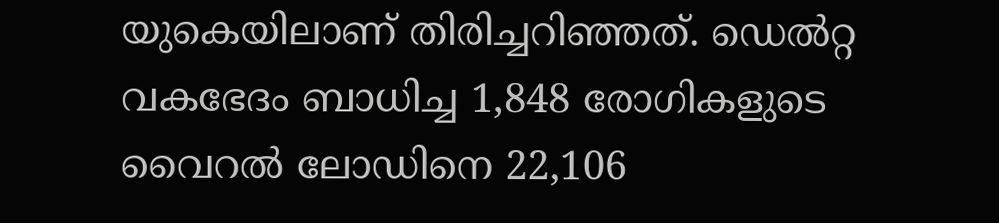യുകെയിലാണ് തിരിച്ചറിഞ്ഞത്. ഡെല്‍റ്റ വകഭേദം ബാധിച്ച 1,848 രോഗികളുടെ വൈറല്‍ ലോഡിനെ 22,106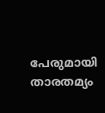പേരുമായി താരതമ്യം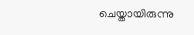ചെയ്തായിരുന്നു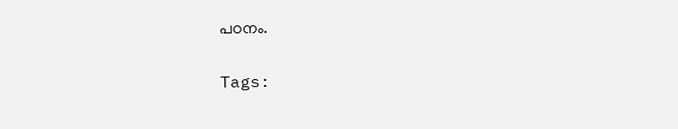പഠനം.

Tags: